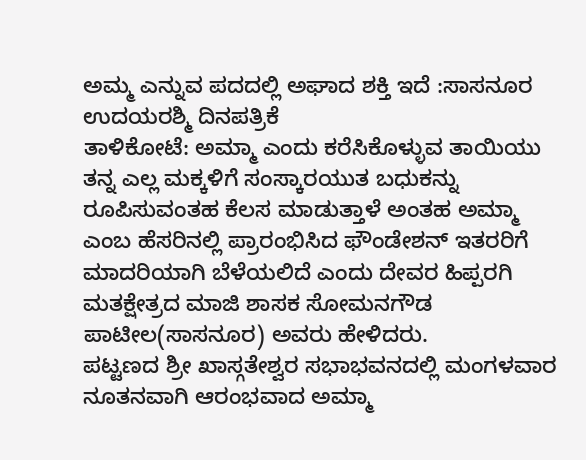ಅಮ್ಮ ಎನ್ನುವ ಪದದಲ್ಲಿ ಅಘಾದ ಶಕ್ತಿ ಇದೆ :ಸಾಸನೂರ
ಉದಯರಶ್ಮಿ ದಿನಪತ್ರಿಕೆ
ತಾಳಿಕೋಟೆ: ಅಮ್ಮಾ ಎಂದು ಕರೆಸಿಕೊಳ್ಳುವ ತಾಯಿಯು ತನ್ನ ಎಲ್ಲ ಮಕ್ಕಳಿಗೆ ಸಂಸ್ಕಾರಯುತ ಬಧುಕನ್ನು ರೂಪಿಸುವಂತಹ ಕೆಲಸ ಮಾಡುತ್ತಾಳೆ ಅಂತಹ ಅಮ್ಮಾ ಎಂಬ ಹೆಸರಿನಲ್ಲಿ ಪ್ರಾರಂಭಿಸಿದ ಫೌಂಡೇಶನ್ ಇತರರಿಗೆ ಮಾದರಿಯಾಗಿ ಬೆಳೆಯಲಿದೆ ಎಂದು ದೇವರ ಹಿಪ್ಪರಗಿ ಮತಕ್ಷೇತ್ರದ ಮಾಜಿ ಶಾಸಕ ಸೋಮನಗೌಡ ಪಾಟೀಲ(ಸಾಸನೂರ) ಅವರು ಹೇಳಿದರು.
ಪಟ್ಟಣದ ಶ್ರೀ ಖಾಸ್ಗತೇಶ್ವರ ಸಭಾಭವನದಲ್ಲಿ ಮಂಗಳವಾರ ನೂತನವಾಗಿ ಆರಂಭವಾದ ಅಮ್ಮಾ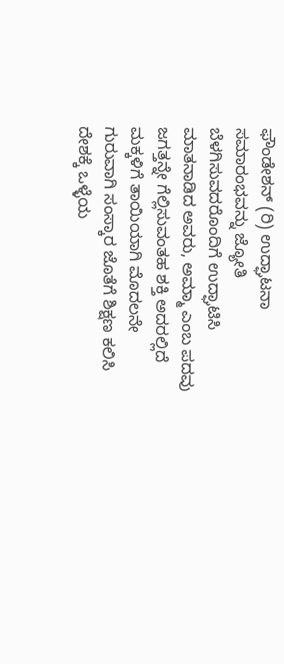ಫೌಂಡೇಶನ್ (ರಿ) ಉದ್ಘಾಟನಾ ಸಮಾರಂಭವನ್ನು ಜ್ಯೋತಿ ಬೆಳಗಿಸುವದರೊಂದಿಗೆ ಉದ್ಘಾಟಿಸಿ ಮಾತನಾಡಿದ ಅವರು, ಅಮ್ಮಾ ಎಂಬ ಪದವು ಜಗತ್ತನ್ನೇ ಗೆಲ್ಲಿಸುವಂತಹ ಶಕ್ತಿ ಅದರಲ್ಲಿದೆ ಮಕ್ಕಳಿಗೆ ತಾಯಿಯಾಗಿ ಮೊದಲನೇ ಗುರುವಾಗಿ ಸಂಸ್ಕಾರ ಜೊತೆಗೆ ಶಿಕ್ಷಣ ಕಲಿಸಿ ದೇಶಕ್ಕೆ ಒಳ್ಳೆಯ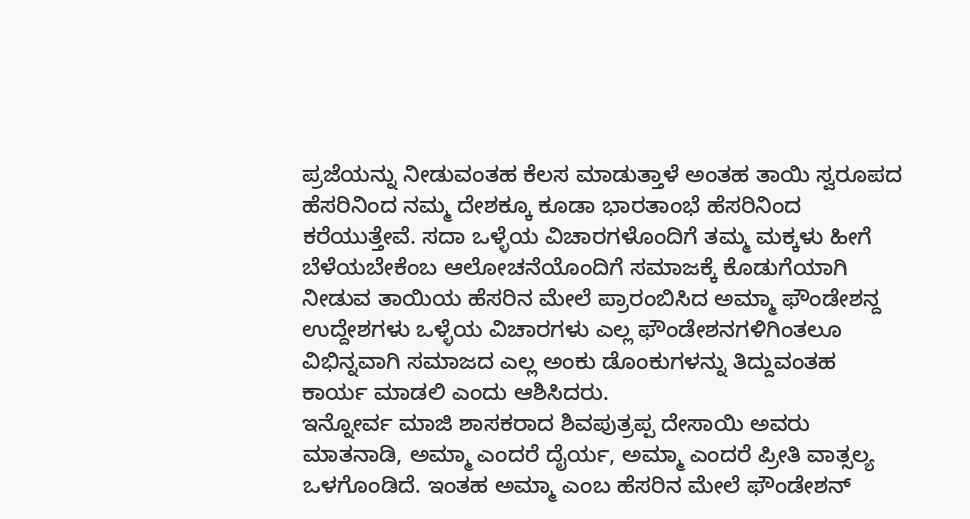ಪ್ರಜೆಯನ್ನು ನೀಡುವಂತಹ ಕೆಲಸ ಮಾಡುತ್ತಾಳೆ ಅಂತಹ ತಾಯಿ ಸ್ವರೂಪದ ಹೆಸರಿನಿಂದ ನಮ್ಮ ದೇಶಕ್ಕೂ ಕೂಡಾ ಭಾರತಾಂಭೆ ಹೆಸರಿನಿಂದ ಕರೆಯುತ್ತೇವೆ. ಸದಾ ಒಳ್ಳೆಯ ವಿಚಾರಗಳೊಂದಿಗೆ ತಮ್ಮ ಮಕ್ಕಳು ಹೀಗೆ ಬೆಳೆಯಬೇಕೆಂಬ ಆಲೋಚನೆಯೊಂದಿಗೆ ಸಮಾಜಕ್ಕೆ ಕೊಡುಗೆಯಾಗಿ ನೀಡುವ ತಾಯಿಯ ಹೆಸರಿನ ಮೇಲೆ ಪ್ರಾರಂಬಿಸಿದ ಅಮ್ಮಾ ಫೌಂಡೇಶನ್ದ ಉದ್ದೇಶಗಳು ಒಳ್ಳೆಯ ವಿಚಾರಗಳು ಎಲ್ಲ ಫೌಂಡೇಶನಗಳಿಗಿಂತಲೂ ವಿಭಿನ್ನವಾಗಿ ಸಮಾಜದ ಎಲ್ಲ ಅಂಕು ಡೊಂಕುಗಳನ್ನು ತಿದ್ದುವಂತಹ ಕಾರ್ಯ ಮಾಡಲಿ ಎಂದು ಆಶಿಸಿದರು.
ಇನ್ನೋರ್ವ ಮಾಜಿ ಶಾಸಕರಾದ ಶಿವಪುತ್ರಪ್ಪ ದೇಸಾಯಿ ಅವರು ಮಾತನಾಡಿ, ಅಮ್ಮಾ ಎಂದರೆ ದೈರ್ಯ, ಅಮ್ಮಾ ಎಂದರೆ ಪ್ರೀತಿ ವಾತ್ಸಲ್ಯ ಒಳಗೊಂಡಿದೆ. ಇಂತಹ ಅಮ್ಮಾ ಎಂಬ ಹೆಸರಿನ ಮೇಲೆ ಫೌಂಡೇಶನ್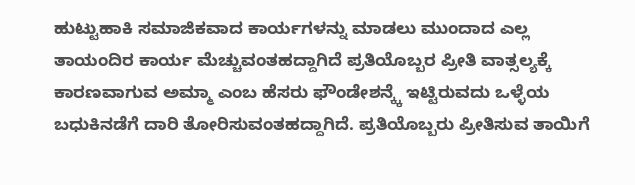ಹುಟ್ಟುಹಾಕಿ ಸಮಾಜಿಕವಾದ ಕಾರ್ಯಗಳನ್ನು ಮಾಡಲು ಮುಂದಾದ ಎಲ್ಲ ತಾಯಂದಿರ ಕಾರ್ಯ ಮೆಚ್ಚುವಂತಹದ್ದಾಗಿದೆ ಪ್ರತಿಯೊಬ್ಬರ ಪ್ರೀತಿ ವಾತ್ಸಲ್ಯಕ್ಕೆ ಕಾರಣವಾಗುವ ಅಮ್ಮಾ ಎಂಬ ಹೆಸರು ಫೌಂಡೇಶನ್ಕ್ಕೆ ಇಟ್ಟಿರುವದು ಒಳ್ಳೆಯ ಬಧುಕಿನಡೆಗೆ ದಾರಿ ತೋರಿಸುವಂತಹದ್ದಾಗಿದೆ. ಪ್ರತಿಯೊಬ್ಬರು ಪ್ರೀತಿಸುವ ತಾಯಿಗೆ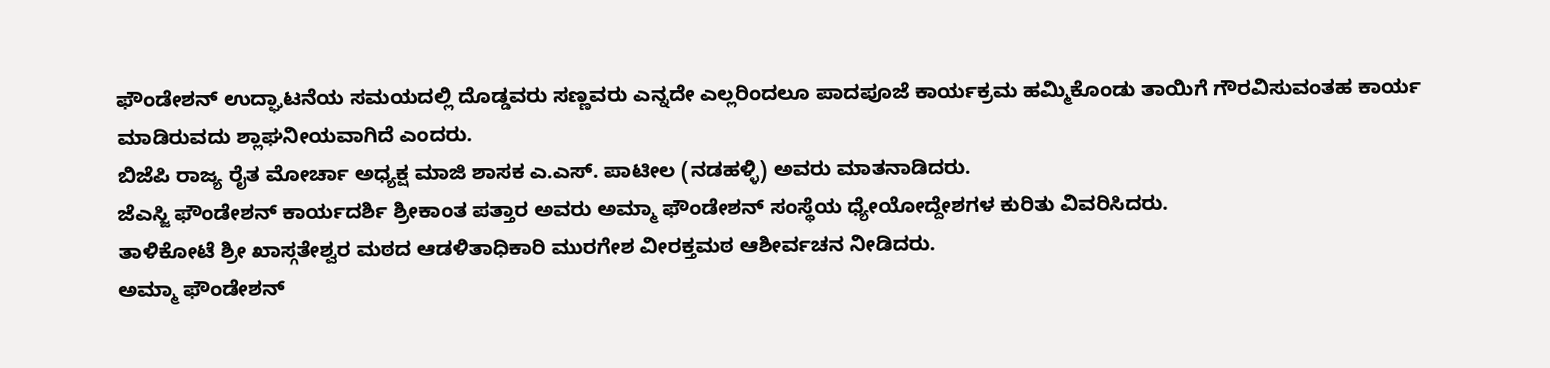ಫೌಂಡೇಶನ್ ಉದ್ಘಾಟನೆಯ ಸಮಯದಲ್ಲಿ ದೊಡ್ಡವರು ಸಣ್ಣವರು ಎನ್ನದೇ ಎಲ್ಲರಿಂದಲೂ ಪಾದಪೂಜೆ ಕಾರ್ಯಕ್ರಮ ಹಮ್ಮಿಕೊಂಡು ತಾಯಿಗೆ ಗೌರವಿಸುವಂತಹ ಕಾರ್ಯ ಮಾಡಿರುವದು ಶ್ಲಾಘನೀಯವಾಗಿದೆ ಎಂದರು.
ಬಿಜೆಪಿ ರಾಜ್ಯ ರೈತ ಮೋರ್ಚಾ ಅಧ್ಯಕ್ಷ ಮಾಜಿ ಶಾಸಕ ಎ.ಎಸ್. ಪಾಟೀಲ (ನಡಹಳ್ಳಿ) ಅವರು ಮಾತನಾಡಿದರು.
ಜೆಎಸ್ಜಿ ಫೌಂಡೇಶನ್ ಕಾರ್ಯದರ್ಶಿ ಶ್ರೀಕಾಂತ ಪತ್ತಾರ ಅವರು ಅಮ್ಮಾ ಫೌಂಡೇಶನ್ ಸಂಸ್ಥೆಯ ಧ್ಯೇಯೋದ್ದೇಶಗಳ ಕುರಿತು ವಿವರಿಸಿದರು.
ತಾಳಿಕೋಟೆ ಶ್ರೀ ಖಾಸ್ಗತೇಶ್ವರ ಮಠದ ಆಡಳಿತಾಧಿಕಾರಿ ಮುರಗೇಶ ವೀರಕ್ತಮಠ ಆಶೀರ್ವಚನ ನೀಡಿದರು.
ಅಮ್ಮಾ ಫೌಂಡೇಶನ್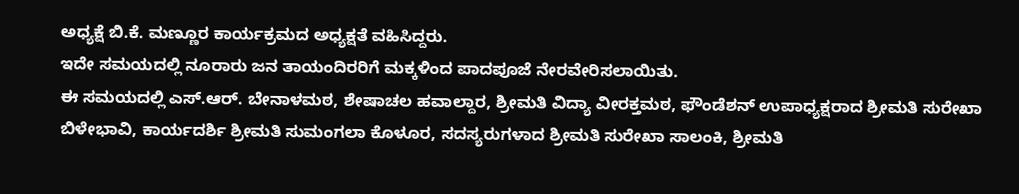ಅಧ್ಯಕ್ಷೆ ಬಿ.ಕೆ. ಮಣ್ಣೂರ ಕಾರ್ಯಕ್ರಮದ ಅಧ್ಯಕ್ಷತೆ ವಹಿಸಿದ್ದರು.
ಇದೇ ಸಮಯದಲ್ಲಿ ನೂರಾರು ಜನ ತಾಯಂದಿರರಿಗೆ ಮಕ್ಕಳಿಂದ ಪಾದಪೂಜೆ ನೇರವೇರಿಸಲಾಯಿತು.
ಈ ಸಮಯದಲ್ಲಿ ಎಸ್.ಆರ್. ಬೇನಾಳಮಠ, ಶೇಷಾಚಲ ಹವಾಲ್ದಾರ, ಶ್ರೀಮತಿ ವಿದ್ಯಾ ವೀರಕ್ತಮಠ, ಫೌಂಡೆಶನ್ ಉಪಾಧ್ಯಕ್ಷರಾದ ಶ್ರೀಮತಿ ಸುರೇಖಾ ಬಿಳೇಭಾವಿ, ಕಾರ್ಯದರ್ಶಿ ಶ್ರೀಮತಿ ಸುಮಂಗಲಾ ಕೊಳೂರ, ಸದಸ್ಯರುಗಳಾದ ಶ್ರೀಮತಿ ಸುರೇಖಾ ಸಾಲಂಕಿ, ಶ್ರೀಮತಿ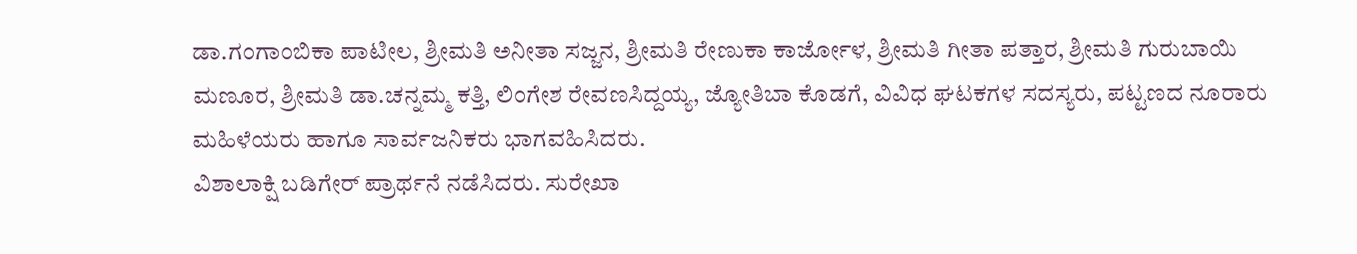ಡಾ.ಗಂಗಾಂಬಿಕಾ ಪಾಟೀಲ, ಶ್ರೀಮತಿ ಅನೀತಾ ಸಜ್ಜನ, ಶ್ರೀಮತಿ ರೇಣುಕಾ ಕಾರ್ಜೋಳ, ಶ್ರೀಮತಿ ಗೀತಾ ಪತ್ತಾರ, ಶ್ರೀಮತಿ ಗುರುಬಾಯಿ ಮಣೂರ, ಶ್ರೀಮತಿ ಡಾ.ಚನ್ನಮ್ಮ ಕತ್ತಿ, ಲಿಂಗೇಶ ರೇವಣಸಿದ್ದಯ್ಯ, ಜ್ಯೋತಿಬಾ ಕೊಡಗೆ, ವಿವಿಧ ಘಟಕಗಳ ಸದಸ್ಯರು, ಪಟ್ಟಣದ ನೂರಾರು ಮಹಿಳೆಯರು ಹಾಗೂ ಸಾರ್ವಜನಿಕರು ಭಾಗವಹಿಸಿದರು.
ವಿಶಾಲಾಕ್ಷಿ ಬಡಿಗೇರ್ ಪ್ರಾರ್ಥನೆ ನಡೆಸಿದರು. ಸುರೇಖಾ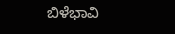ಬಿಳೆಭಾವಿ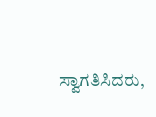ಸ್ವಾಗತಿಸಿದರು,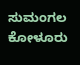ಸುಮಂಗಲ ಕೋಳೂರು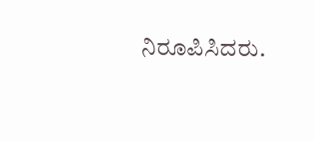ನಿರೂಪಿಸಿದರು.